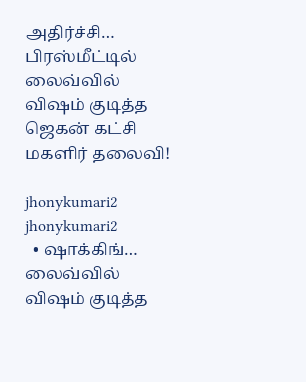அதிர்ச்சி… பிரஸ்மீட்டில் லைவ்வில் விஷம் குடித்த ஜெகன் கட்சி மகளிர் தலைவி!

jhonykumari2
jhonykumari2
  • ஷாக்கிங்… லைவ்வில் விஷம் குடித்த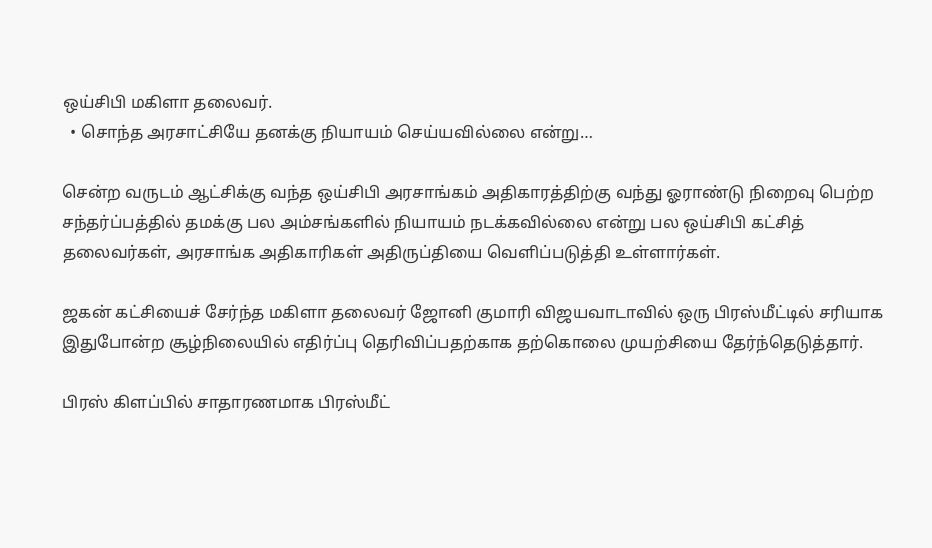ஒய்சிபி மகிளா தலைவர்.
  • சொந்த அரசாட்சியே தனக்கு நியாயம் செய்யவில்லை என்று…

சென்ற வருடம் ஆட்சிக்கு வந்த ஒய்சிபி அரசாங்கம் அதிகாரத்திற்கு வந்து ஓராண்டு நிறைவு பெற்ற சந்தர்ப்பத்தில் தமக்கு பல அம்சங்களில் நியாயம் நடக்கவில்லை என்று பல ஒய்சிபி கட்சித் தலைவர்கள், அரசாங்க அதிகாரிகள் அதிருப்தியை வெளிப்படுத்தி உள்ளார்கள்.

ஜகன் கட்சியைச் சேர்ந்த மகிளா தலைவர் ஜோனி குமாரி விஜயவாடாவில் ஒரு பிரஸ்மீட்டில் சரியாக இதுபோன்ற சூழ்நிலையில் எதிர்ப்பு தெரிவிப்பதற்காக தற்கொலை முயற்சியை தேர்ந்தெடுத்தார்.

பிரஸ் கிளப்பில் சாதாரணமாக பிரஸ்மீட்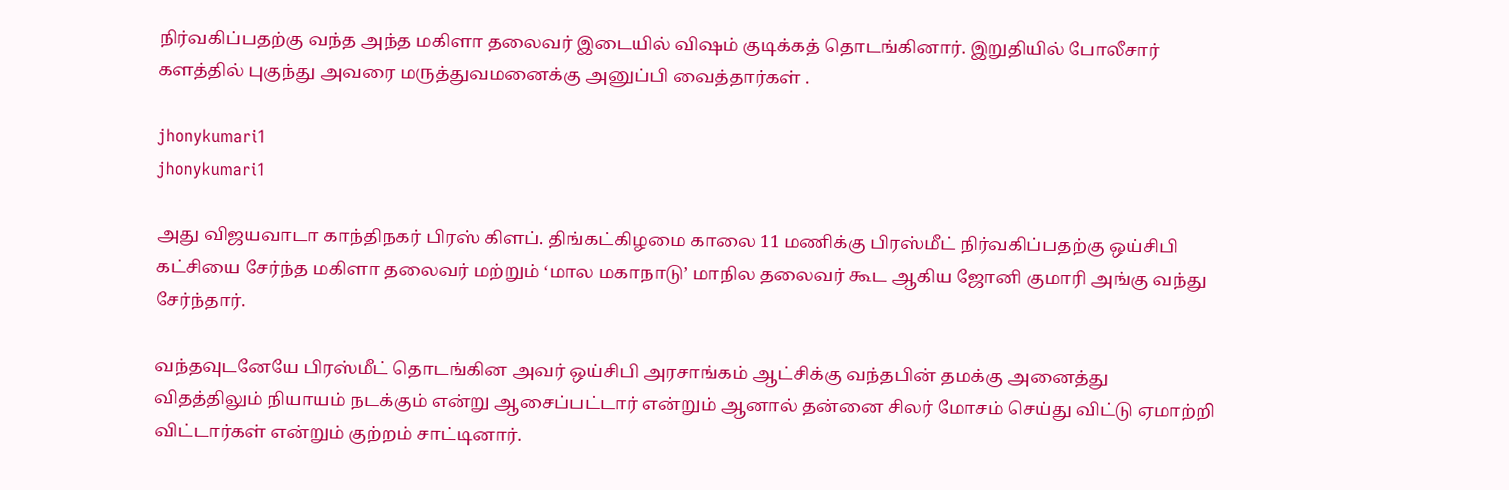நிர்வகிப்பதற்கு வந்த அந்த மகிளா தலைவர் இடையில் விஷம் குடிக்கத் தொடங்கினார். இறுதியில் போலீசார் களத்தில் புகுந்து அவரை மருத்துவமனைக்கு அனுப்பி வைத்தார்கள் .

jhonykumari1
jhonykumari1

அது விஜயவாடா காந்திநகர் பிரஸ் கிளப். திங்கட்கிழமை காலை 11 மணிக்கு பிரஸ்மீட் நிர்வகிப்பதற்கு ஒய்சிபி கட்சியை சேர்ந்த மகிளா தலைவர் மற்றும் ‘மால மகாநாடு’ மாநில தலைவர் கூட ஆகிய ஜோனி குமாரி அங்கு வந்து சேர்ந்தார்.

வந்தவுடனேயே பிரஸ்மீட் தொடங்கின அவர் ஒய்சிபி அரசாங்கம் ஆட்சிக்கு வந்தபின் தமக்கு அனைத்து விதத்திலும் நியாயம் நடக்கும் என்று ஆசைப்பட்டார் என்றும் ஆனால் தன்னை சிலர் மோசம் செய்து விட்டு ஏமாற்றி விட்டார்கள் என்றும் குற்றம் சாட்டினார்.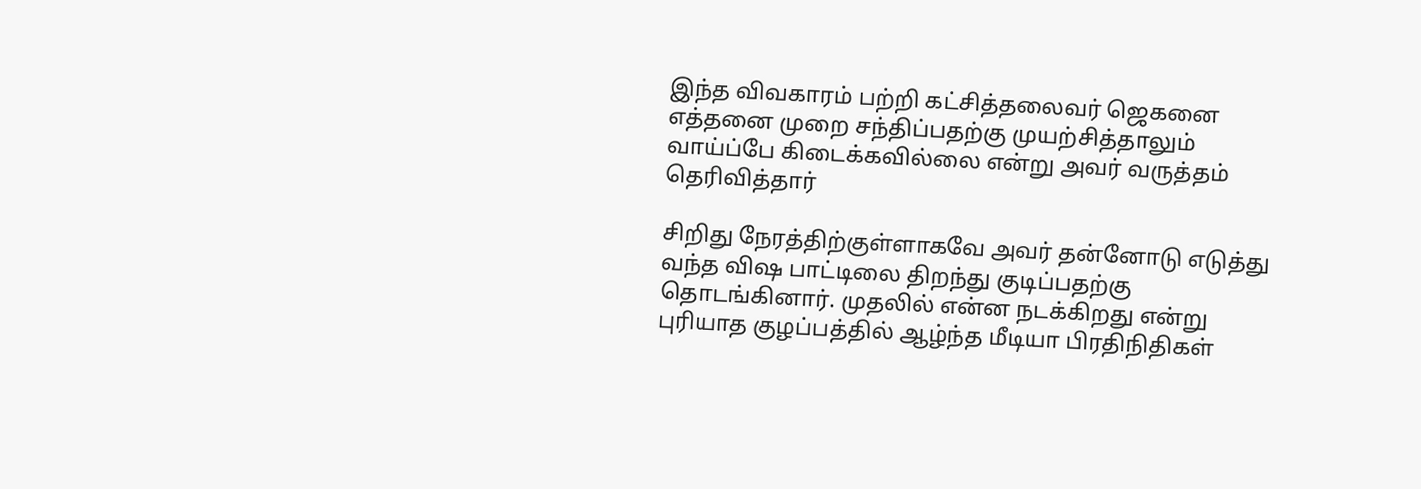இந்த விவகாரம் பற்றி கட்சித்தலைவர் ஜெகனை எத்தனை முறை சந்திப்பதற்கு முயற்சித்தாலும் வாய்ப்பே கிடைக்கவில்லை என்று அவர் வருத்தம் தெரிவித்தார்

சிறிது நேரத்திற்குள்ளாகவே அவர் தன்னோடு எடுத்து வந்த விஷ பாட்டிலை திறந்து குடிப்பதற்கு தொடங்கினார். முதலில் என்ன நடக்கிறது என்று புரியாத குழப்பத்தில் ஆழ்ந்த மீடியா பிரதிநிதிகள்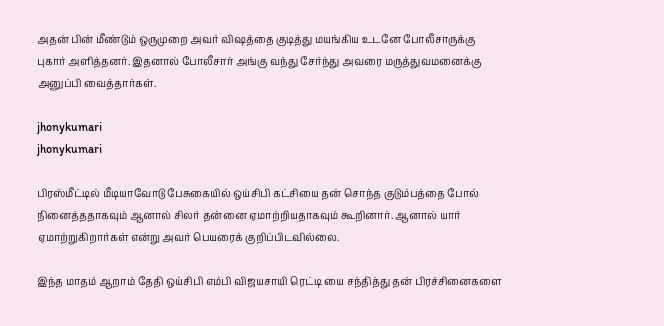அதன் பின் மீண்டும் ஒருமுறை அவர் விஷத்தை குடித்து மயங்கிய உடனே போலீசாருக்கு புகார் அளித்தனர். இதனால் போலீசார் அங்கு வந்து சேர்ந்து அவரை மருத்துவமனைக்கு அனுப்பி வைத்தார்கள்.

jhonykumari
jhonykumari

பிரஸ்மீட்டில் மீடியாவோடு பேசுகையில் ஒய்சிபி கட்சியை தன் சொந்த குடும்பத்தை போல் நினைத்ததாகவும் ஆனால் சிலர் தன்னை ஏமாற்றியதாகவும் கூறினார். ஆனால் யார் ஏமாற்றுகிறார்கள் என்று அவர் பெயரைக் குறிப்பிடவில்லை.

இந்த மாதம் ஆறாம் தேதி ஒய்சிபி எம்பி விஜயசாயி ரெட்டி யை சந்தித்து தன் பிரச்சினைகளை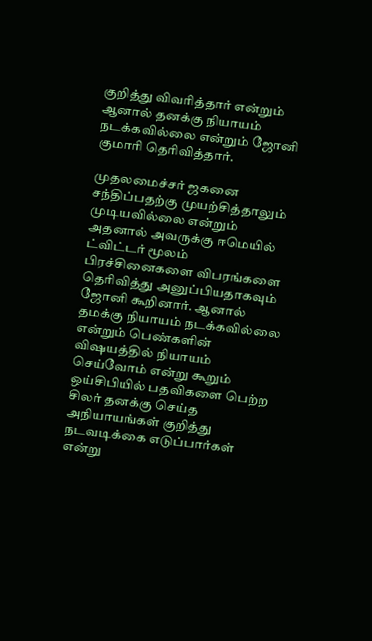குறித்து விவரித்தார் என்றும் ஆனால் தனக்கு நியாயம் நடக்கவில்லை என்றும் ஜோனி குமாரி தெரிவித்தார்.

முதலமைச்சர் ஜகனை சந்திப்பதற்கு முயற்சித்தாலும் முடியவில்லை என்றும் அதனால் அவருக்கு ஈமெயில் ட்விட்டர் மூலம் பிரச்சினைகளை விபரங்களை தெரிவித்து அனுப்பியதாகவும் ஜோனி கூறினார். ஆனால் தமக்கு நியாயம் நடக்கவில்லை என்றும் பெண்களின் விஷயத்தில் நியாயம் செய்வோம் என்று கூறும் ஒய்சிபியில் பதவிகளை பெற்ற சிலர் தனக்கு செய்த அநியாயங்கள் குறித்து நடவடிக்கை எடுப்பார்கள் என்று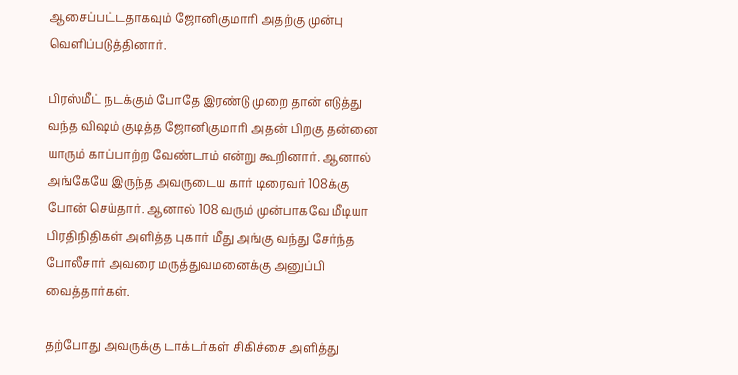ஆசைப்பட்டதாகவும் ஜோனிகுமாரி அதற்கு முன்பு வெளிப்படுத்தினார்.

பிரஸ்மீட் நடக்கும் போதே இரண்டு முறை தான் எடுத்து வந்த விஷம் குடித்த ஜோனிகுமாரி அதன் பிறகு தன்னை யாரும் காப்பாற்ற வேண்டாம் என்று கூறினார். ஆனால் அங்கேயே இருந்த அவருடைய கார் டிரைவர் 108க்கு போன் செய்தார். ஆனால் 108 வரும் முன்பாகவே மீடியா பிரதிநிதிகள் அளித்த புகார் மீது அங்கு வந்து சேர்ந்த போலீசார் அவரை மருத்துவமனைக்கு அனுப்பி வைத்தார்கள்.

தற்போது அவருக்கு டாக்டர்கள் சிகிச்சை அளித்து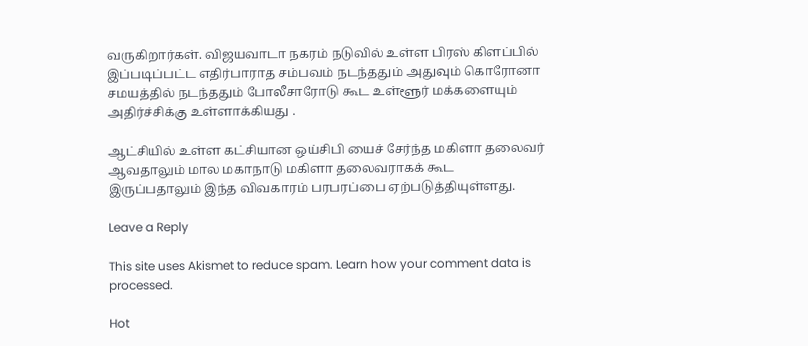வருகிறார்கள். விஜயவாடா நகரம் நடுவில் உள்ள பிரஸ் கிளப்பில் இப்படிப்பட்ட எதிர்பாராத சம்பவம் நடந்ததும் அதுவும் கொரோனா சமயத்தில் நடந்ததும் போலீசாரோடு கூட உள்ளூர் மக்களையும் அதிர்ச்சிக்கு உள்ளாக்கியது .

ஆட்சியில் உள்ள கட்சியான ஒய்சிபி யைச் சேர்ந்த மகிளா தலைவர் ஆவதாலும் மால மகாநாடு மகிளா தலைவராகக் கூட இருப்பதாலும் இந்த விவகாரம் பரபரப்பை ஏற்படுத்தியுள்ளது.

Leave a Reply

This site uses Akismet to reduce spam. Learn how your comment data is processed.

Hot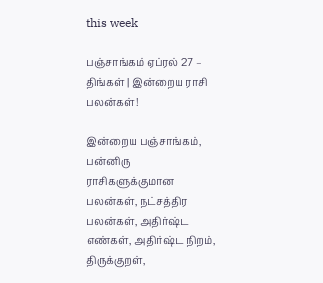this week

பஞ்சாங்கம் ஏப்ரல் 27 – திங்கள் | இன்றைய ராசி பலன்கள்!

இன்றைய பஞ்சாங்கம், பன்னிரு ராசிகளுக்குமான பலன்கள், நட்சத்திர பலன்கள், அதிர்ஷ்ட எண்கள், அதிர்ஷ்ட நிறம், திருக்குறள்,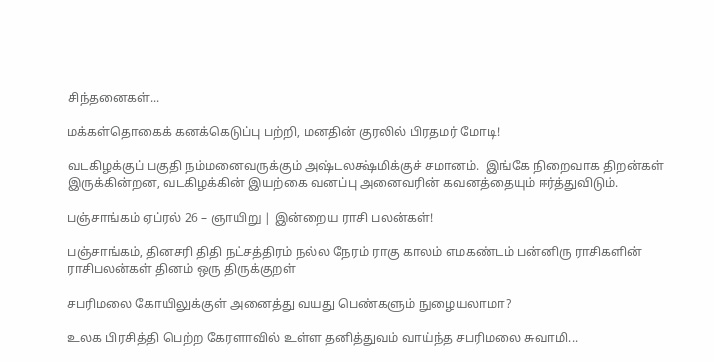சிந்தனைகள்...

மக்கள்தொகைக் கனக்கெடுப்பு பற்றி, மனதின் குரலில் பிரதமர் மோடி!

வடகிழக்குப் பகுதி நம்மனைவருக்கும் அஷ்டலக்ஷ்மிக்குச் சமானம்.  இங்கே நிறைவாக திறன்கள் இருக்கின்றன, வடகிழக்கின் இயற்கை வனப்பு அனைவரின் கவனத்தையும் ஈர்த்துவிடும்.

பஞ்சாங்கம் ஏப்ரல் 26 – ஞாயிறு | இன்றைய ராசி பலன்கள்!

பஞ்சாங்கம், தினசரி திதி நட்சத்திரம் நல்ல நேரம் ராகு காலம் எமகண்டம் பன்னிரு ராசிகளின் ராசிபலன்கள் தினம் ஒரு திருக்குறள்

சபரிமலை கோயிலுக்குள் அனைத்து வயது பெண்களும் நுழையலாமா?

உலக பிரசித்தி பெற்ற கேரளாவில் உள்ள தனித்துவம் வாய்ந்த சபரிமலை சுவாமி...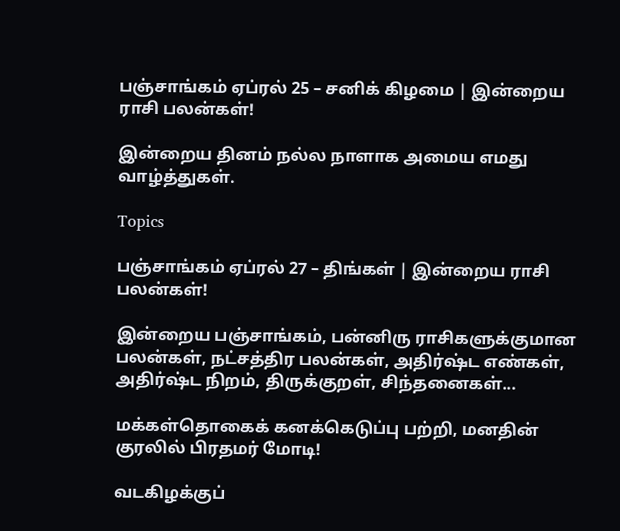பஞ்சாங்கம் ஏப்ரல் 25 – சனிக் கிழமை | இன்றைய ராசி பலன்கள்!

இன்றைய தினம் நல்ல நாளாக அமைய எமது வாழ்த்துகள்.

Topics

பஞ்சாங்கம் ஏப்ரல் 27 – திங்கள் | இன்றைய ராசி பலன்கள்!

இன்றைய பஞ்சாங்கம், பன்னிரு ராசிகளுக்குமான பலன்கள், நட்சத்திர பலன்கள், அதிர்ஷ்ட எண்கள், அதிர்ஷ்ட நிறம், திருக்குறள், சிந்தனைகள்...

மக்கள்தொகைக் கனக்கெடுப்பு பற்றி, மனதின் குரலில் பிரதமர் மோடி!

வடகிழக்குப்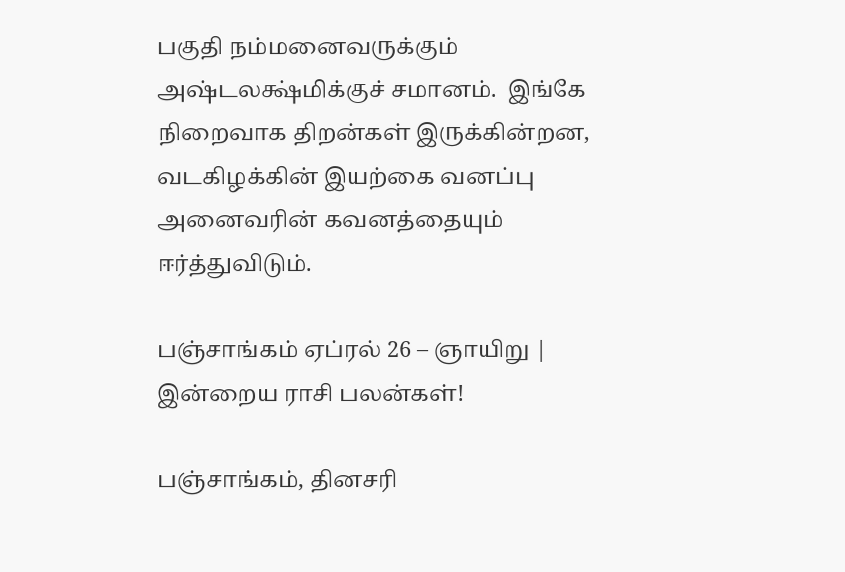பகுதி நம்மனைவருக்கும் அஷ்டலக்ஷ்மிக்குச் சமானம்.  இங்கே நிறைவாக திறன்கள் இருக்கின்றன, வடகிழக்கின் இயற்கை வனப்பு அனைவரின் கவனத்தையும் ஈர்த்துவிடும்.

பஞ்சாங்கம் ஏப்ரல் 26 – ஞாயிறு | இன்றைய ராசி பலன்கள்!

பஞ்சாங்கம், தினசரி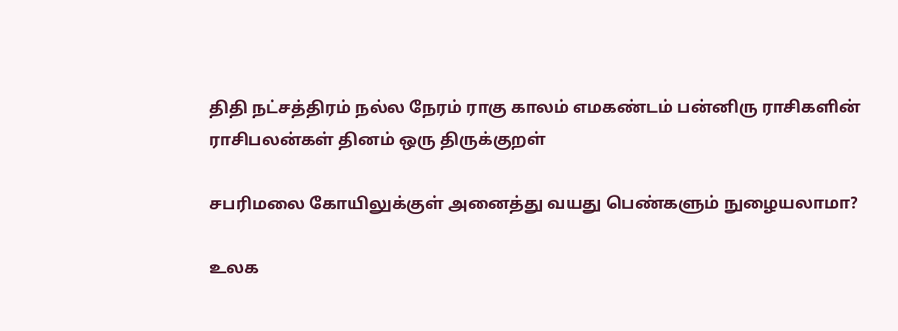திதி நட்சத்திரம் நல்ல நேரம் ராகு காலம் எமகண்டம் பன்னிரு ராசிகளின் ராசிபலன்கள் தினம் ஒரு திருக்குறள்

சபரிமலை கோயிலுக்குள் அனைத்து வயது பெண்களும் நுழையலாமா?

உலக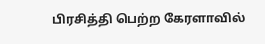பிரசித்தி பெற்ற கேரளாவில்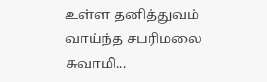உள்ள தனித்துவம் வாய்ந்த சபரிமலை சுவாமி...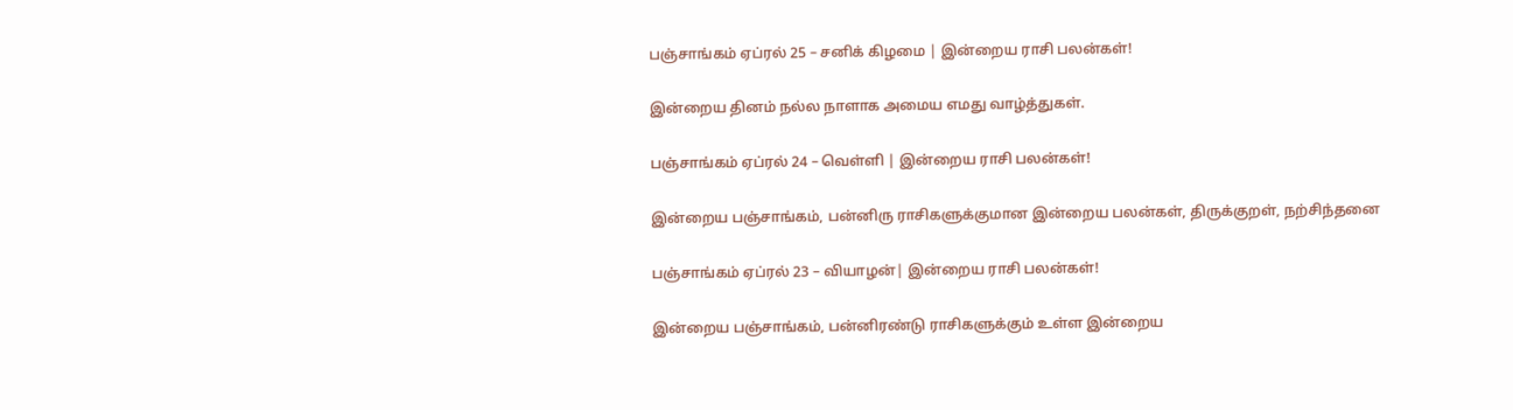பஞ்சாங்கம் ஏப்ரல் 25 – சனிக் கிழமை | இன்றைய ராசி பலன்கள்!

இன்றைய தினம் நல்ல நாளாக அமைய எமது வாழ்த்துகள்.

பஞ்சாங்கம் ஏப்ரல் 24 – வெள்ளி | இன்றைய ராசி பலன்கள்!

இன்றைய பஞ்சாங்கம், பன்னிரு ராசிகளுக்குமான இன்றைய பலன்கள், திருக்குறள், நற்சிந்தனை

பஞ்சாங்கம் ஏப்ரல் 23 – வியாழன்| இன்றைய ராசி பலன்கள்!

இன்றைய பஞ்சாங்கம், பன்னிரண்டு ராசிகளுக்கும் உள்ள இன்றைய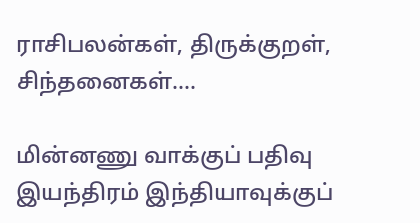ராசிபலன்கள், திருக்குறள், சிந்தனைகள்....

மின்னணு வாக்குப் பதிவு இயந்திரம் இந்தியாவுக்குப்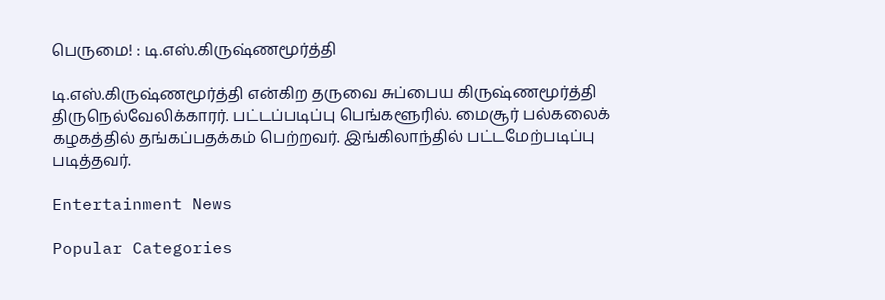பெருமை! : டி.எஸ்.கிருஷ்ணமூர்த்தி

டி.எஸ்.கிருஷ்ணமூர்த்தி என்கிற தருவை சுப்பைய கிருஷ்ணமூர்த்தி திருநெல்வேலிக்காரர். பட்டப்படிப்பு பெங்களூரில். மைசூர் பல்கலைக் கழகத்தில் தங்கப்பதக்கம் பெற்றவர். இங்கிலாந்தில் பட்டமேற்படிப்பு படித்தவர்.

Entertainment News

Popular Categories